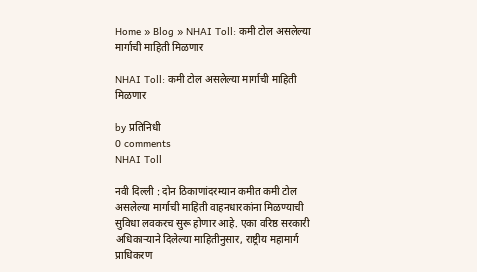Home » Blog » NHAI Toll: कमी टोल असलेल्या मार्गाची माहिती मिळणार

NHAI Toll: कमी टोल असलेल्या मार्गाची माहिती मिळणार

by प्रतिनिधी
0 comments
NHAI Toll

नवी दिल्ली : दोन ठिकाणांदरम्यान कमीत कमी टोल असलेल्या मार्गाची माहिती वाहनधारकांना मिळण्याची सुविधा लवकरच सुरू होणार आहे. एका वरिष्ठ सरकारी अधिकाऱ्याने दिलेल्या माहितीनुसार, राष्ट्रीय महामार्ग प्राधिकरण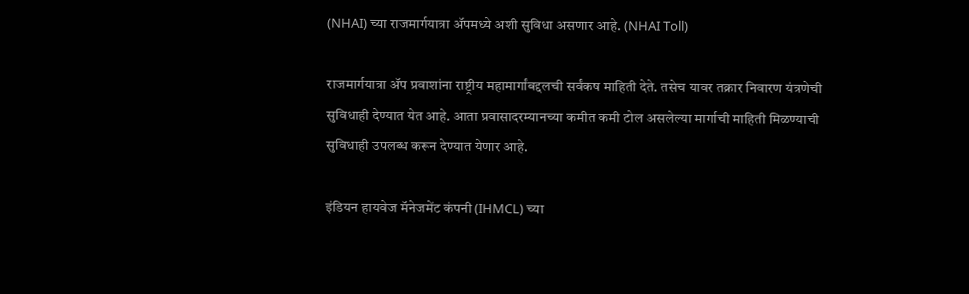(NHAI) च्या राजमार्गयात्रा ॲपमध्ये अशी सुविधा असणार आहे. (NHAI Toll)

राजमार्गयात्रा ॲप प्रवाशांना राष्ट्रीय महामार्गांबद्दलची सर्वंकष माहिती देते. तसेच यावर तक्रार निवारण यंत्रणेची सुविधाही देण्यात येत आहे. आता प्रवासादरम्यानच्या कमीत कमी टोल असलेल्या मार्गाची माहिती मिळण्याची सुविधाही उपलब्ध करून देण्यात येणार आहे.

इंडियन हायवेज मॅनेजमेंट कंपनी (IHMCL) च्या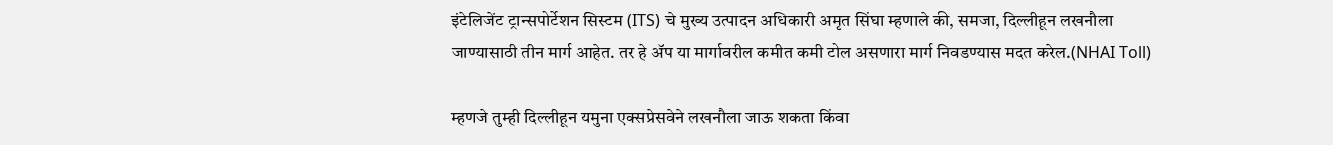इंटेलिजेंट ट्रान्सपोर्टेशन सिस्टम (ITS) चे मुख्य उत्पादन अधिकारी अमृत सिंघा म्हणाले की, समजा, दिल्लीहून लखनौला जाण्यासाठी तीन मार्ग आहेत. तर हे ॲप या मार्गावरील कमीत कमी टोल असणारा मार्ग निवडण्यास मदत करेल.(NHAI Toll)

म्हणजे तुम्ही दिल्लीहून यमुना एक्सप्रेसवेने लखनौला जाऊ शकता किंवा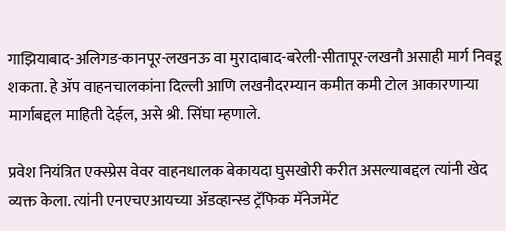गाझियाबाद-अलिगड-कानपूर-लखनऊ वा मुरादाबाद-बरेली-सीतापूर-लखनौ असाही मार्ग निवडू शकता. हे ॲप वाहनचालकांना दिल्ली आणि लखनौदरम्यान कमीत कमी टोल आकारणाऱ्या मार्गाबद्दल माहिती देईल, असे श्री. सिंघा म्हणाले.

प्रवेश नियंत्रित एक्स्प्रेस वेवर वाहनधालक बेकायदा घुसखोरी करीत असल्याबद्दल त्यांनी खेद व्यक्त केला. त्यांनी एनएचएआयच्या ॲडव्हान्स्ड ट्रॅफिक मॅनेजमेंट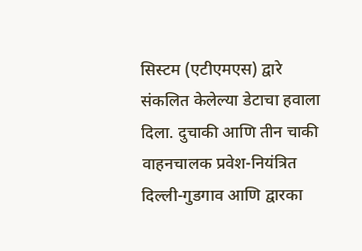सिस्टम (एटीएमएस) द्वारे संकलित केलेल्या डेटाचा हवाला दिला. दुचाकी आणि तीन चाकी वाहनचालक प्रवेश-नियंत्रित दिल्ली-गुडगाव आणि द्वारका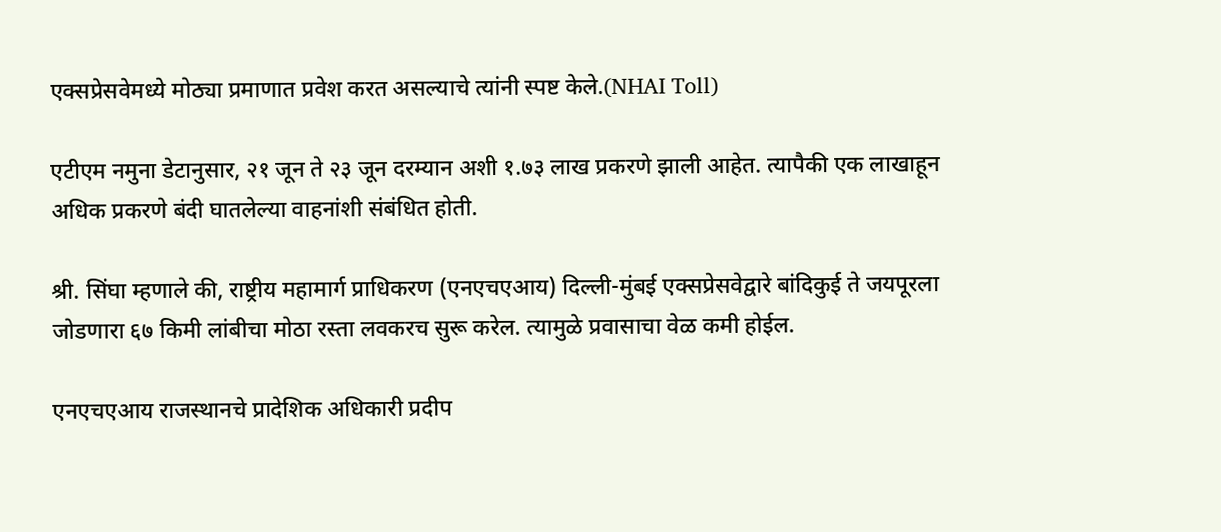एक्सप्रेसवेमध्ये मोठ्या प्रमाणात प्रवेश करत असल्याचे त्यांनी स्पष्ट केले.(NHAI Toll)

एटीएम नमुना डेटानुसार, २१ जून ते २३ जून दरम्यान अशी १.७३ लाख प्रकरणे झाली आहेत. त्यापैकी एक लाखाहून अधिक प्रकरणे बंदी घातलेल्या वाहनांशी संबंधित होती.

श्री. सिंघा म्हणाले की, राष्ट्रीय महामार्ग प्राधिकरण (एनएचएआय) दिल्ली-मुंबई एक्सप्रेसवेद्वारे बांदिकुई ते जयपूरला जोडणारा ६७ किमी लांबीचा मोठा रस्ता लवकरच सुरू करेल. त्यामुळे प्रवासाचा वेळ कमी होईल.

एनएचएआय राजस्थानचे प्रादेशिक अधिकारी प्रदीप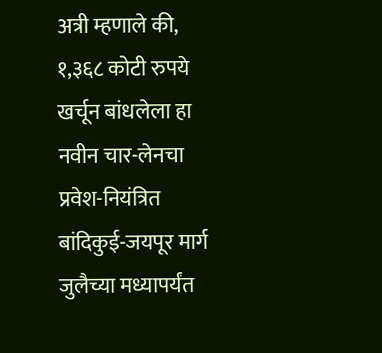अत्री म्हणाले की, १,३६८ कोटी रुपये खर्चून बांधलेला हा नवीन चार-लेनचा प्रवेश-नियंत्रित बांदिकुई-जयपूर मार्ग जुलैच्या मध्यापर्यंत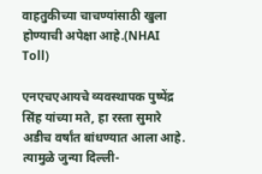वाहतुकीच्या चाचण्यांसाठी खुला होण्याची अपेक्षा आहे.(NHAI Toll)

एनएचएआयचे व्यवस्थापक पुष्पेंद्र सिंह यांच्या मते, हा रस्ता सुमारे अडीच वर्षांत बांधण्यात आला आहे. त्यामुळे जुन्या दिल्ली-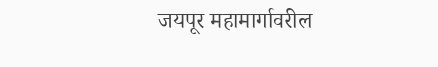जयपूर महामार्गावरील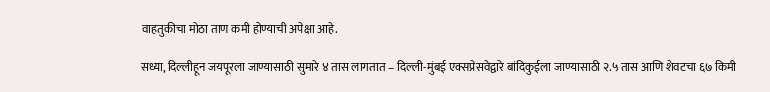वाहतुकीचा मोठा ताण कमी होण्याची अपेक्षा आहे.

सध्या, दिल्लीहून जयपूरला जाण्यासाठी सुमारे ४ तास लागतात – दिल्ली-मुंबई एक्सप्रेसवेद्वारे बांदिकुईला जाण्यासाठी २.५ तास आणि शेवटचा ६७ किमी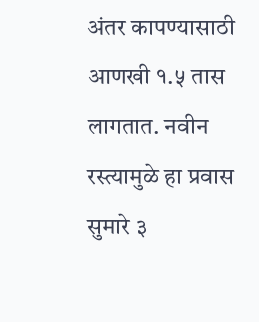अंतर कापण्यासाठी आणखी १.५ तास लागतात. नवीन रस्त्यामुळे हा प्रवास सुमारे ३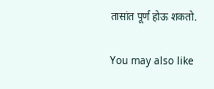तासांत पूर्ण होऊ शकतो.

You may also like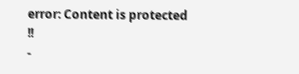error: Content is protected !!
-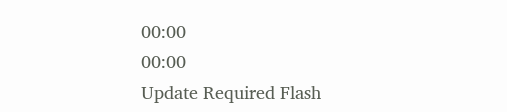00:00
00:00
Update Required Flash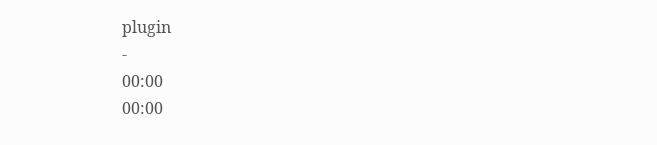plugin
-
00:00
00:00